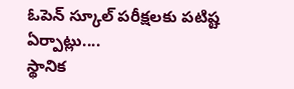ఓపెన్ స్కూల్ పరీక్షలకు పటిష్ట ఏర్పాట్లు....
స్థానిక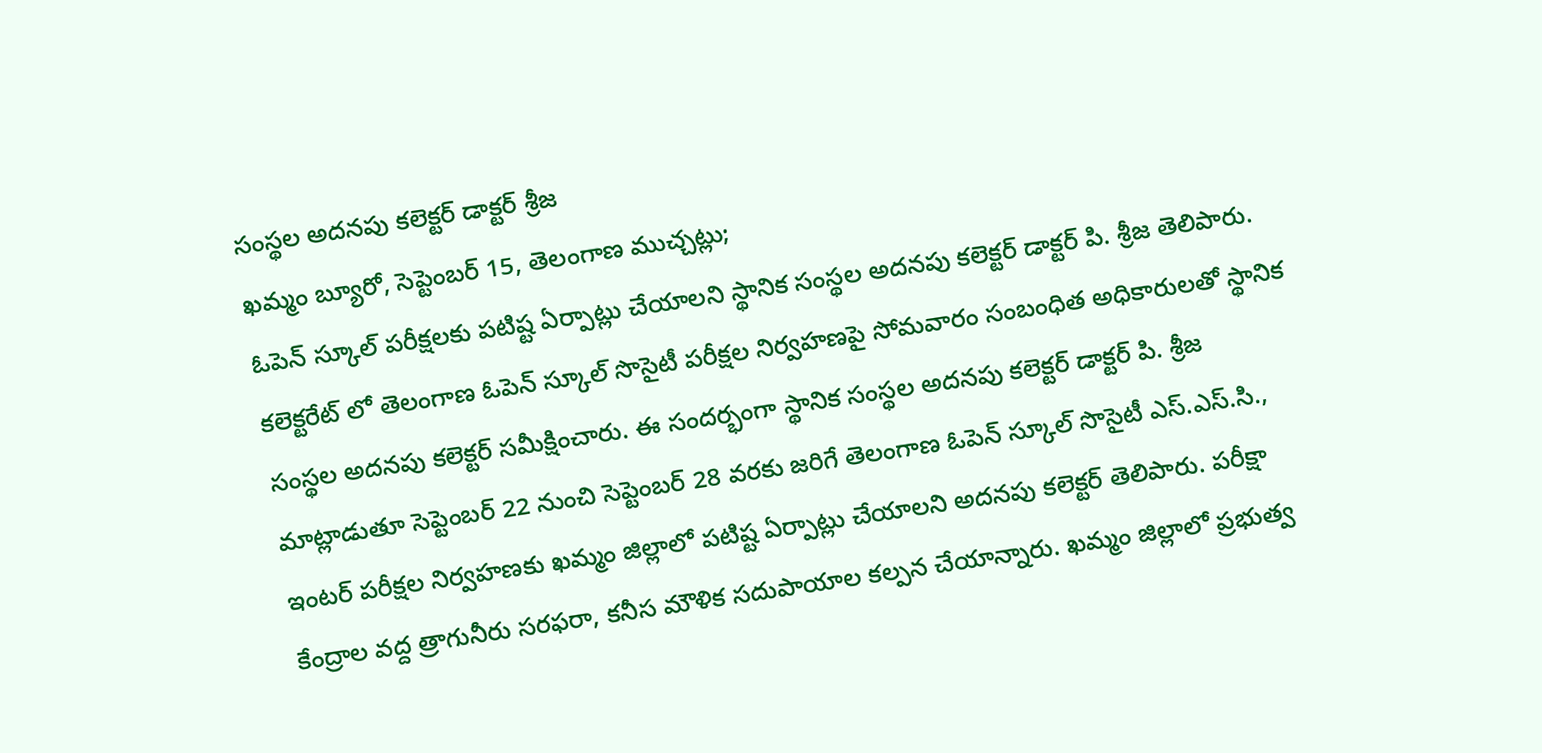సంస్థల అదనపు కలెక్టర్ డాక్టర్ శ్రీజ
ఖమ్మం బ్యూరో, సెప్టెంబర్ 15, తెలంగాణ ముచ్చట్లు;
ఓపెన్ స్కూల్ పరీక్షలకు పటిష్ట ఏర్పాట్లు చేయాలని స్థానిక సంస్థల అదనపు కలెక్టర్ డాక్టర్ పి. శ్రీజ తెలిపారు. కలెక్టరేట్ లో తెలంగాణ ఓపెన్ స్కూల్ సొసైటీ పరీక్షల నిర్వహణపై సోమవారం సంబంధిత అధికారులతో స్థానిక సంస్థల అదనపు కలెక్టర్ సమీక్షించారు. ఈ సందర్భంగా స్థానిక సంస్థల అదనపు కలెక్టర్ డాక్టర్ పి. శ్రీజ మాట్లాడుతూ సెప్టెంబర్ 22 నుంచి సెప్టెంబర్ 28 వరకు జరిగే తెలంగాణ ఓపెన్ స్కూల్ సొసైటీ ఎస్.ఎస్.సి., ఇంటర్ పరీక్షల నిర్వహణకు ఖమ్మం జిల్లాలో పటిష్ట ఏర్పాట్లు చేయాలని అదనపు కలెక్టర్ తెలిపారు. పరీక్షా కేంద్రాల వద్ద త్రాగునీరు సరఫరా, కనీస మౌళిక సదుపాయాల కల్పన చేయాన్నారు. ఖమ్మం జిల్లాలో ప్రభుత్వ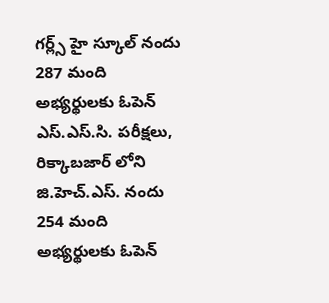గర్ల్స్ హై స్కూల్ నందు 287 మంది అభ్యర్థులకు ఓపెన్ ఎస్.ఎస్.సి. పరీక్షలు, రిక్కాబజార్ లోని జి.హెచ్.ఎస్. నందు 254 మంది అభ్యర్థులకు ఓపెన్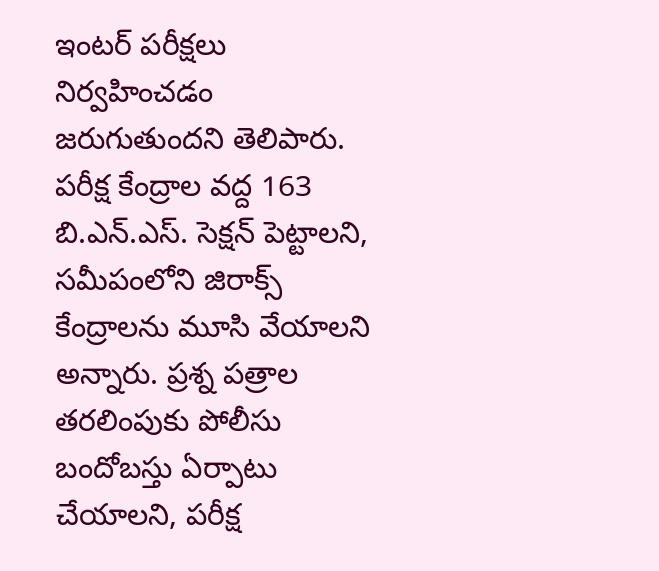ఇంటర్ పరీక్షలు నిర్వహించడం జరుగుతుందని తెలిపారు. పరీక్ష కేంద్రాల వద్ద 163 బి.ఎన్.ఎస్. సెక్షన్ పెట్టాలని, సమీపంలోని జిరాక్స్ కేంద్రాలను మూసి వేయాలని అన్నారు. ప్రశ్న పత్రాల తరలింపుకు పోలీసు బందోబస్తు ఏర్పాటు చేయాలని, పరీక్ష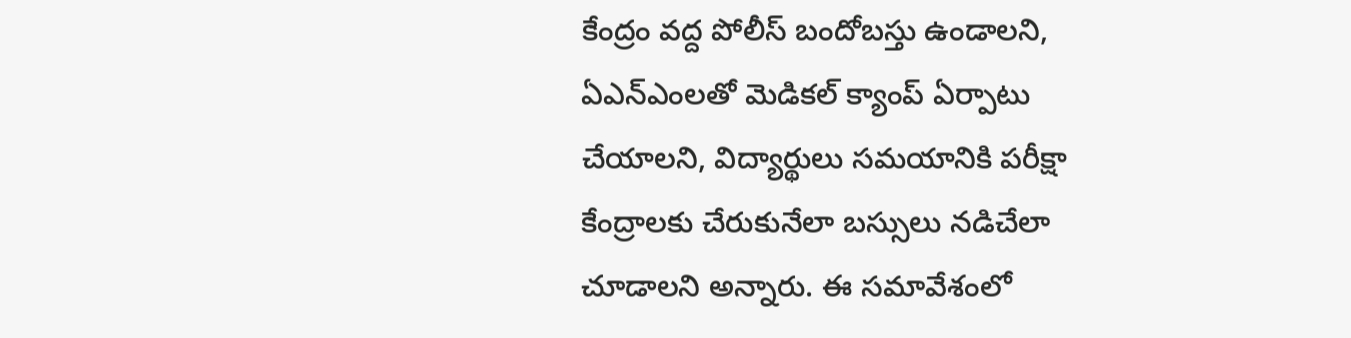కేంద్రం వద్ద పోలీస్ బందోబస్తు ఉండాలని, ఏఎన్ఎంలతో మెడికల్ క్యాంప్ ఏర్పాటు చేయాలని, విద్యార్థులు సమయానికి పరీక్షా కేంద్రాలకు చేరుకునేలా బస్సులు నడిచేలా చూడాలని అన్నారు. ఈ సమావేశంలో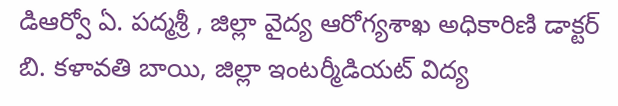డిఆర్వో ఏ. పద్మశ్రీ , జిల్లా వైద్య ఆరోగ్యశాఖ అధికారిణి డాక్టర్ బి. కళావతి బాయి, జిల్లా ఇంటర్మీడియట్ విద్య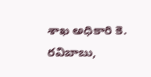శాఖ అధికారి కె. రవిబాబు,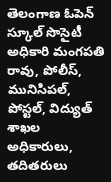తెలంగాణ ఓపెన్ స్కూల్ సొసైటీ అధికారి మంగపతి రావు, పోలీస్, మునిసిపల్, పోస్టల్, విద్యుత్ శాఖల అధికారులు, తదితరులు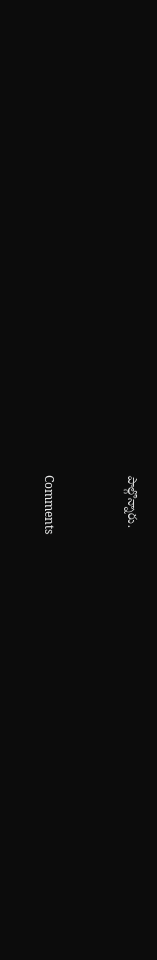పాల్గొన్నారు.


Comments